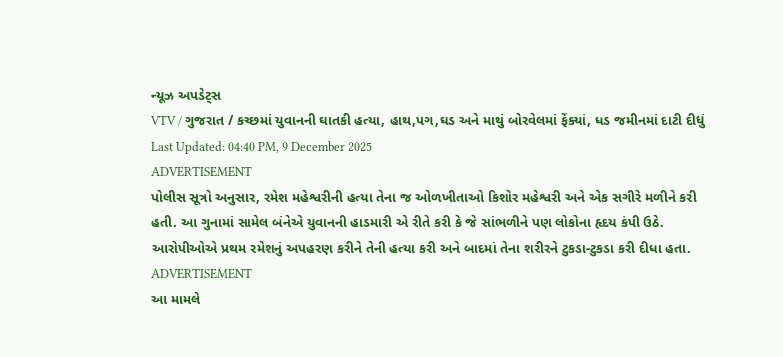ન્યૂઝ અપડેટ્સ
VTV / ગુજરાત / કચ્છમાં યુવાનની ઘાતકી હત્યા, હાથ,પગ,ઘડ અને માથું બોરવેલમાં ફેંક્યાં, ધડ જમીનમાં દાટી દીધું
Last Updated: 04:40 PM, 9 December 2025
ADVERTISEMENT
પોલીસ સૂત્રો અનુસાર, રમેશ મહેશ્વરીની હત્યા તેના જ ઓળખીતાઓ કિશોર મહેશ્વરી અને એક સગીરે મળીને કરી હતી. આ ગુનામાં સામેલ બંનેએ યુવાનની હાડમારી એ રીતે કરી કે જે સાંભળીને પણ લોકોના હૃદય કંપી ઉઠે. આરોપીઓએ પ્રથમ રમેશનું અપહરણ કરીને તેની હત્યા કરી અને બાદમાં તેના શરીરને ટુકડા-ટુકડા કરી દીધા હતા.
ADVERTISEMENT
આ મામલે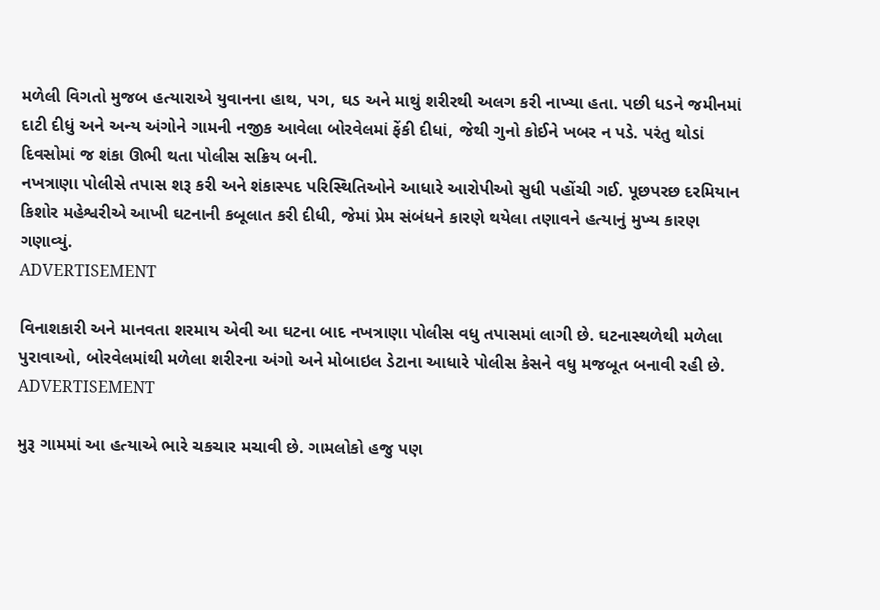મળેલી વિગતો મુજબ હત્યારાએ યુવાનના હાથ, પગ, ઘડ અને માથું શરીરથી અલગ કરી નાખ્યા હતા. પછી ધડને જમીનમાં દાટી દીધું અને અન્ય અંગોને ગામની નજીક આવેલા બોરવેલમાં ફેંકી દીધાં, જેથી ગુનો કોઈને ખબર ન પડે. પરંતુ થોડાં દિવસોમાં જ શંકા ઊભી થતા પોલીસ સક્રિય બની.
નખત્રાણા પોલીસે તપાસ શરૂ કરી અને શંકાસ્પદ પરિસ્થિતિઓને આધારે આરોપીઓ સુધી પહોંચી ગઈ. પૂછપરછ દરમિયાન કિશોર મહેશ્વરીએ આખી ઘટનાની કબૂલાત કરી દીધી, જેમાં પ્રેમ સંબંધને કારણે થયેલા તણાવને હત્યાનું મુખ્ય કારણ ગણાવ્યું.
ADVERTISEMENT

વિનાશકારી અને માનવતા શરમાય એવી આ ઘટના બાદ નખત્રાણા પોલીસ વધુ તપાસમાં લાગી છે. ઘટનાસ્થળેથી મળેલા પુરાવાઓ, બોરવેલમાંથી મળેલા શરીરના અંગો અને મોબાઇલ ડેટાના આધારે પોલીસ કેસને વધુ મજબૂત બનાવી રહી છે.
ADVERTISEMENT

મુરૂ ગામમાં આ હત્યાએ ભારે ચકચાર મચાવી છે. ગામલોકો હજુ પણ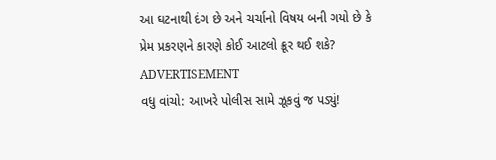આ ઘટનાથી દંગ છે અને ચર્ચાનો વિષય બની ગયો છે કે પ્રેમ પ્રકરણને કારણે કોઈ આટલો ક્રૂર થઈ શકે?
ADVERTISEMENT
વધુ વાંચો: આખરે પોલીસ સામે ઝૂકવું જ પડ્યું!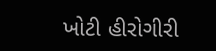ખોટી હીરોગીરી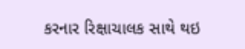કરનાર રિક્ષાચાલક સાથે થઇ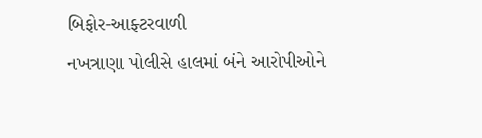બિફોર-આફ્ટરવાળી
નખત્રાણા પોલીસે હાલમાં બંને આરોપીઓને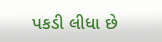પકડી લીધા છે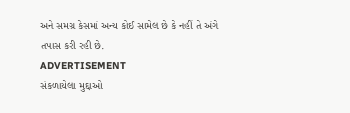અને સમગ્ર કેસમાં અન્ય કોઈ સામેલ છે કે નહીં તે અંગે તપાસ કરી રહી છે.
ADVERTISEMENT
સંકળાયેલા મુદ્દાઓ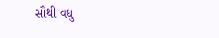સૌથી વધુ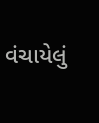વંચાયેલું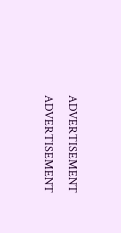ADVERTISEMENT
ADVERTISEMENT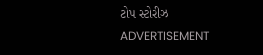ટોપ સ્ટોરીઝ
ADVERTISEMENT